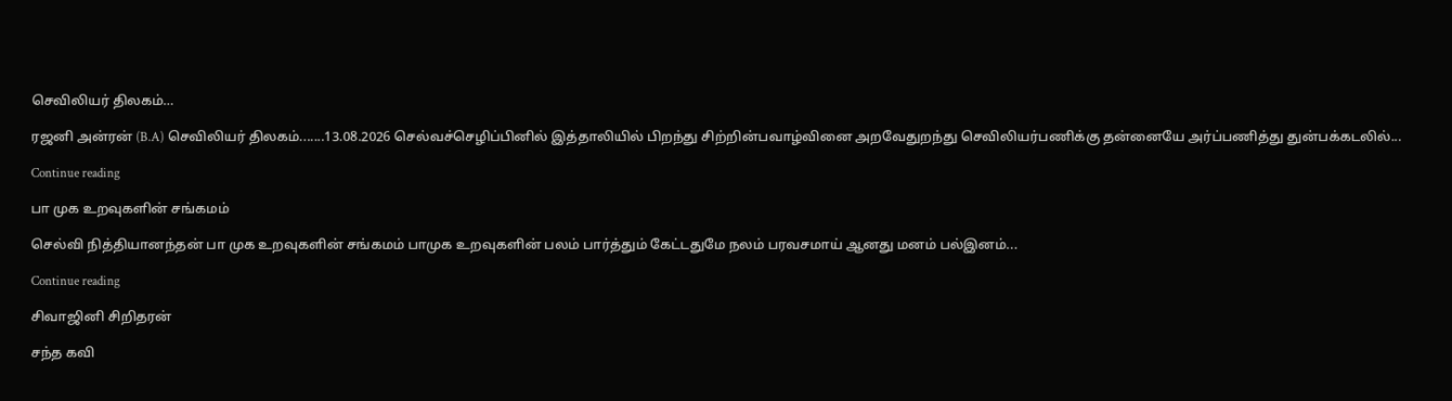செவிலியர் திலகம்…

ரஜனி அன்ரன் (B.A) செவிலியர் திலகம்.......13.08.2026 செல்வச்செழிப்பினில் இத்தாலியில் பிறந்து சிற்றின்பவாழ்வினை அறவேதுறந்து செவிலியர்பணிக்கு தன்னையே அர்ப்பணித்து துன்பக்கடலில்...

Continue reading

பா முக உறவுகளின் சங்கமம்

செல்வி நித்தியானந்தன் பா முக உறவுகளின் சங்கமம் பாமுக உறவுகளின் பலம் பார்த்தும் கேட்டதுமே நலம் பரவசமாய் ஆனது மனம் பல்இனம்...

Continue reading

சிவாஜினி சிறிதரன்

சந்த கவி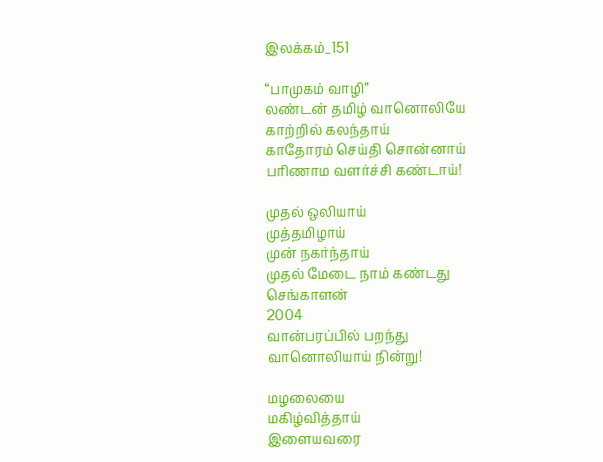இலக்கம்_151

“பாமுகம் வாழி”
லண்டன் தமிழ் வானொலியே
காற்றில் கலந்தாய்
காதோரம் செய்தி சொன்னாய்
பரிணாம வளர்ச்சி கண்டாய்!

முதல் ஒலியாய்
முத்தமிழாய்
முன் நகர்ந்தாய்
முதல் மேடை நாம் கண்டது
செங்காளன்
2004
வான்பரப்பில் பறந்து
வானொலியாய் நின்று!

மழலையை
மகிழ்வித்தாய்
இளையவரை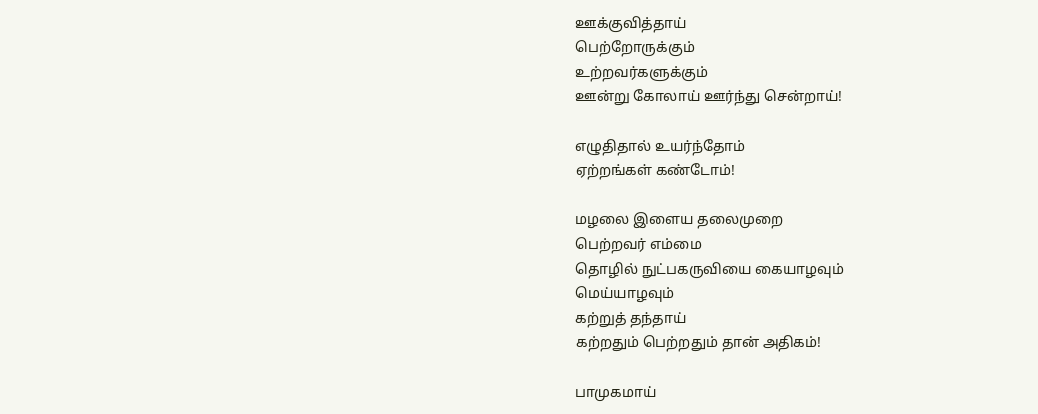ஊக்குவித்தாய்
பெற்றோருக்கும்
உற்றவர்களுக்கும்
ஊன்று கோலாய் ஊர்ந்து சென்றாய்!

எழுதிதால் உயர்ந்தோம்
ஏற்றங்கள் கண்டோம்!

மழலை இளைய தலைமுறை
பெற்றவர் எம்மை
தொழில் நுட்பகருவியை கையாழவும்
மெய்யாழவும்
கற்றுத் தந்தாய்
கற்றதும் பெற்றதும் தான் அதிகம்!

பாமுகமாய்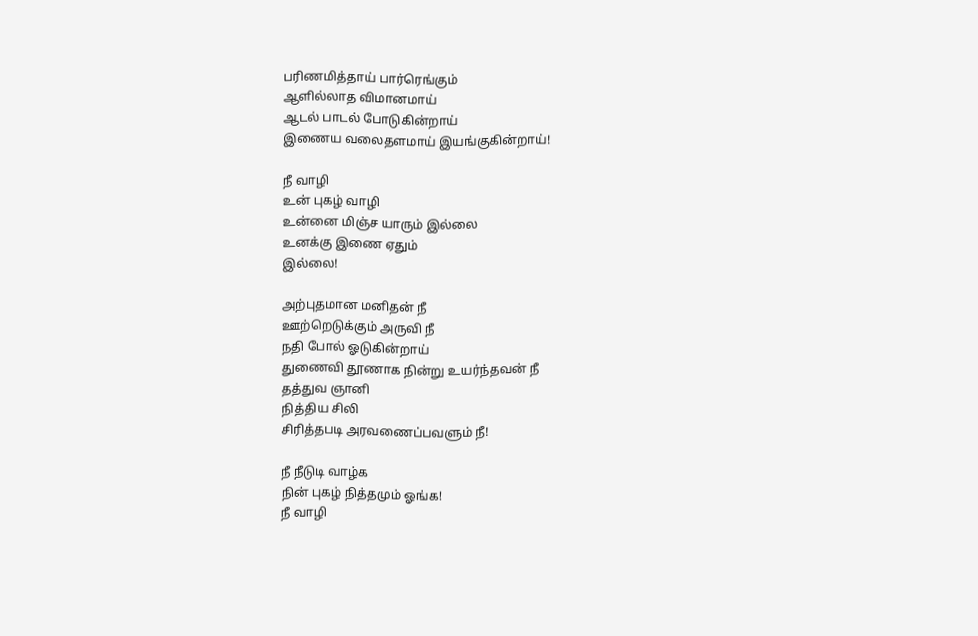பரிணமித்தாய் பார்ரெங்கும்
ஆளில்லாத விமானமாய்
ஆடல் பாடல் போடுகின்றாய்
இணைய வலைதளமாய் இயங்குகின்றாய்!

நீ வாழி
உன் புகழ் வாழி
உன்னை மிஞ்ச யாரும் இல்லை
உனக்கு இணை ஏதும்
இல்லை!

அற்புதமான மனிதன் நீ
ஊற்றெடுக்கும் அருவி நீ
நதி போல் ஓடுகின்றாய்
துணைவி தூணாக நின்று உயர்ந்தவன் நீ
தத்துவ ஞானி
நித்திய சிலி
சிரித்தபடி அரவணைப்பவளும் நீ!

நீ நீடுடி வாழ்க
நின் புகழ் நித்தமும் ஓங்க!
நீ வாழி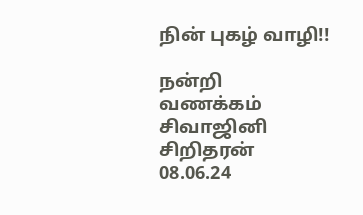நின் புகழ் வாழி!!

நன்றி
வணக்கம்
சிவாஜினி
சிறிதரன்
08.06.24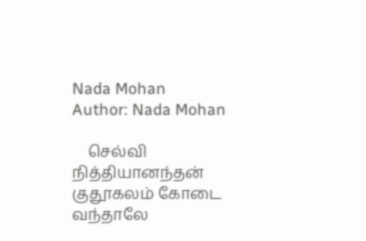Nada Mohan
Author: Nada Mohan

    செல்வி நித்தியானந்தன் குதூகலம் கோடை வந்தாலே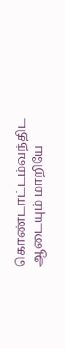கொண்டாட்டம்வந்திட ஆடையும் மாறியே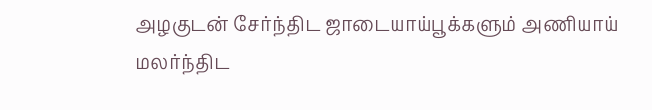அழகுடன் சேர்ந்திட ஜாடையாய்பூக்களும் அணியாய் மலர்ந்திட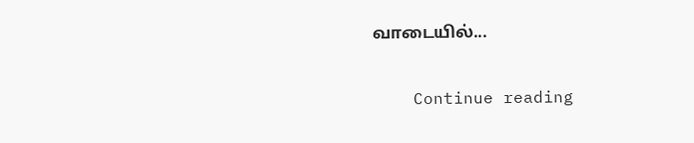வாடையில்...

    Continue reading